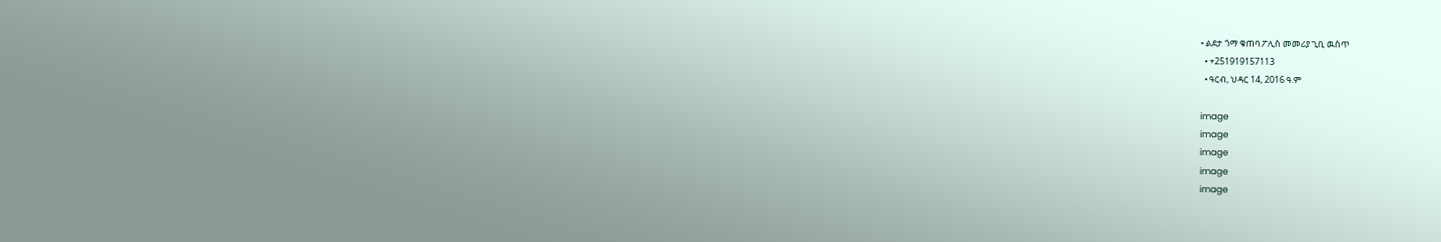• ልደታ ጎማ ቁጠባ ፖሊስ መመሪያ ጊቢ ዉስጥ
  • +251919157113
  • ዓርብ, ህዳር 14, 2016 ዓ.ም

image
image
image
image
image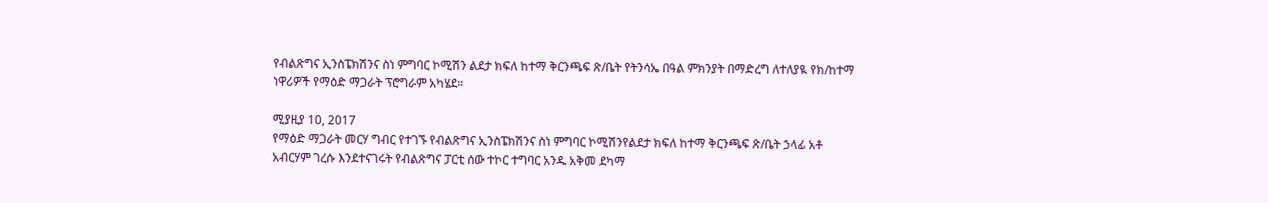የብልጽግና ኢንስፔክሽንና ስነ ምግባር ኮሚሽን ልደታ ክፍለ ከተማ ቅርንጫፍ ጽ/ቤት የትንሳኤ በዓል ምክንያት በማድረግ ለተለያዪ የክ/ከተማ ነዋሪዎች የማዕድ ማጋራት ፕሮግራም አካሄደ።

ሚያዚያ 10, 2017
የማዕድ ማጋራት መርሃ ግብር የተገኙ የብልጽግና ኢንስፔክሽንና ስነ ምግባር ኮሚሽንየልደታ ክፍለ ከተማ ቅርንጫፍ ጽ/ቤት ኃላፊ አቶ አብርሃም ገረሱ እንደተናገሩት የብልጽግና ፓርቲ ሰው ተኮር ተግባር አንዱ አቅመ ደካማ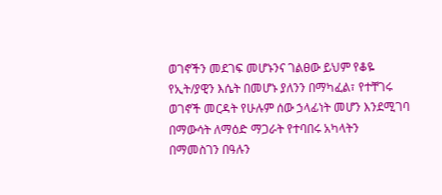ወገኖችን መደገፍ መሆኑንና ገልፀው ይህም የቆዬ የኢት/ያዊን እሴት በመሆኑ ያለንን በማካፈል፣ የተቸገሩ ወገኖች መርዳት የሁሉም ሰው ኃላፊነት መሆን እንደሚገባ በማውሳት ለማዕድ ማጋራት የተባበሩ አካላትን በማመስገን በዓሉን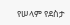የሠላም የደስታ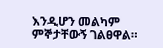እንዲሆን መልካም ምኞታቸውኝ ገልፀዋል።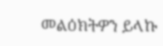መልዕክትዎን ይላኩ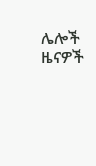ሌሎች ዜናዎች